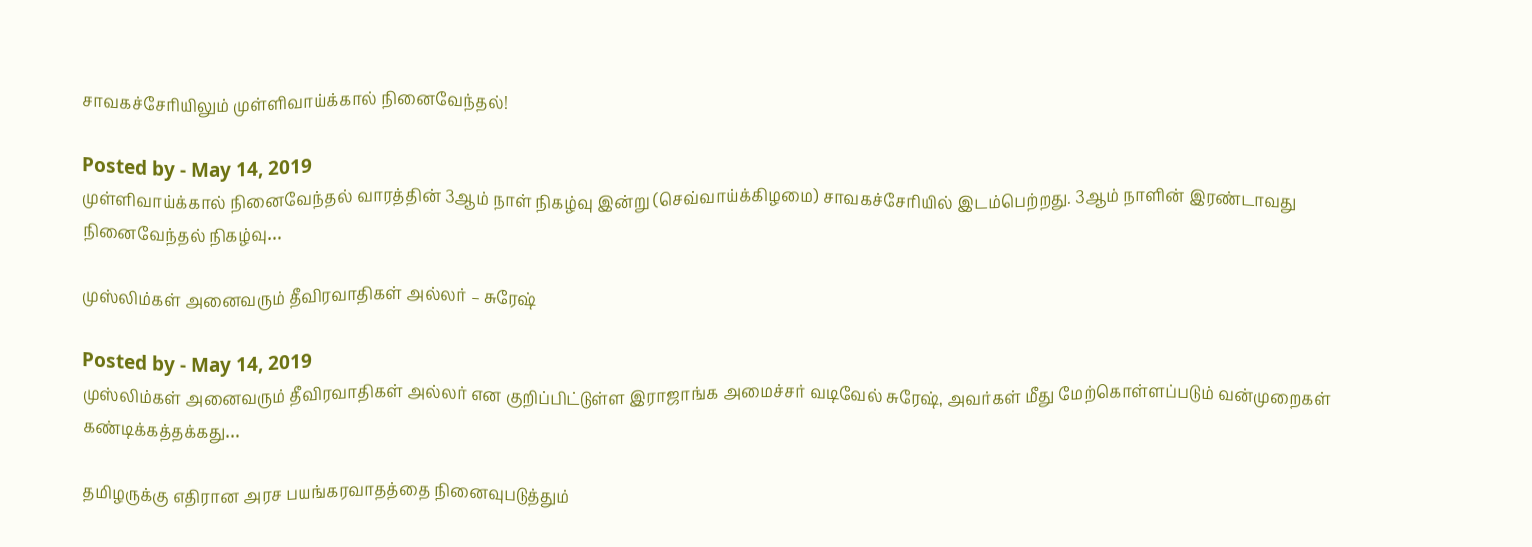சாவகச்சேரியிலும் முள்ளிவாய்க்கால் நினைவேந்தல்!

Posted by - May 14, 2019
முள்ளிவாய்க்கால் நினைவேந்தல் வாரத்தின் 3ஆம் நாள் நிகழ்வு இன்று (செவ்வாய்க்கிழமை) சாவகச்சேரியில் இடம்பெற்றது. 3ஆம் நாளின் இரண்டாவது நினைவேந்தல் நிகழ்வு…

முஸ்லிம்கள் அனைவரும் தீவிரவாதிகள் அல்லர் – சுரேஷ்

Posted by - May 14, 2019
முஸ்லிம்கள் அனைவரும் தீவிரவாதிகள் அல்லர் என குறிப்பிட்டுள்ள இராஜாங்க அமைச்சர் வடிவேல் சுரேஷ், அவர்கள் மீது மேற்கொள்ளப்படும் வன்முறைகள் கண்டிக்கத்தக்கது…

தமிழருக்கு எதிரான அரச பயங்கரவாதத்தை நினைவுபடுத்தும்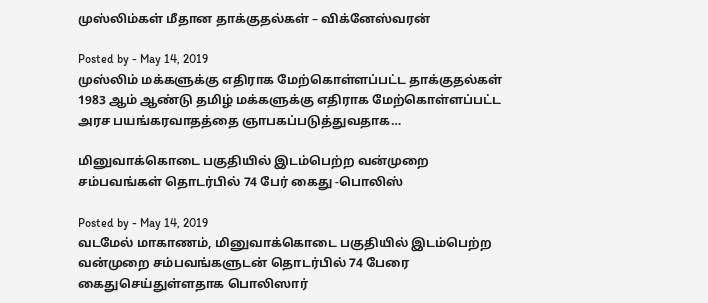முஸ்லிம்கள் மீதான தாக்குதல்கள் – விக்னேஸ்வரன்

Posted by - May 14, 2019
முஸ்லிம் மக்களுக்கு எதிராக மேற்கொள்ளப்பட்ட தாக்குதல்கள் 1983 ஆம் ஆண்டு தமிழ் மக்களுக்கு எதிராக மேற்கொள்ளப்பட்ட அரச பயங்கரவாதத்தை ஞாபகப்படுத்துவதாக…

மினுவாக்கொடை பகுதியில் இடம்பெற்ற வன்முறை சம்பவங்கள் தொடர்பில் 74 பேர் கைது -பொலிஸ்

Posted by - May 14, 2019
வடமேல் மாகாணம், மினுவாக்கொடை பகுதியில் இடம்பெற்ற வன்முறை சம்பவங்களுடன் தொடர்பில் 74 பேரை கைதுசெய்துள்ளதாக பொலிஸார்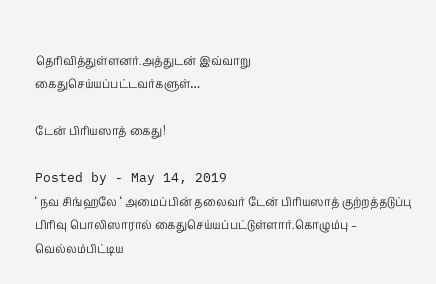தெரிவித்துள்ளனர்.அத்துடன் இவ்வாறு கைதுசெய்யப்பட்டவர்களுள்…

டேன் பிரியஸாத் கைது!

Posted by - May 14, 2019
‘ நவ சிங்ஹலே ‘ அமைப்பின் தலைவர் டேன் பிரியஸாத் குற்றத்தடுப்பு பிரிவு பொலிஸாரால் கைதுசெய்யப்பட்டுள்ளார்.கொழும்பு – வெல்லம்பிட்டிய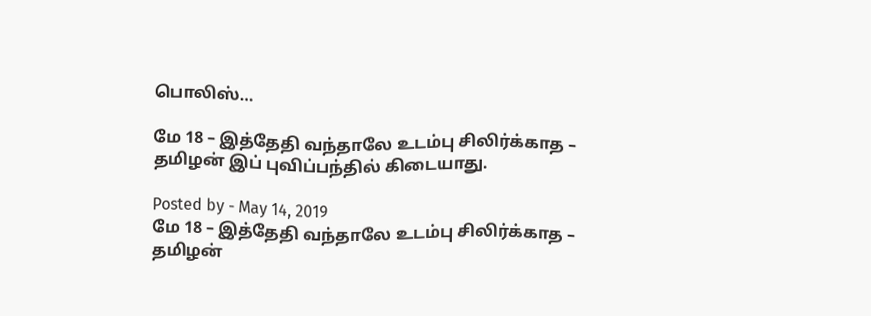பொலிஸ்…

மே 18 – இத்தேதி வந்தாலே உடம்பு சிலிர்க்காத – தமிழன் இப் புவிப்பந்தில் கிடையாது.

Posted by - May 14, 2019
மே 18 – இத்தேதி வந்தாலே உடம்பு சிலிர்க்காத – தமிழன்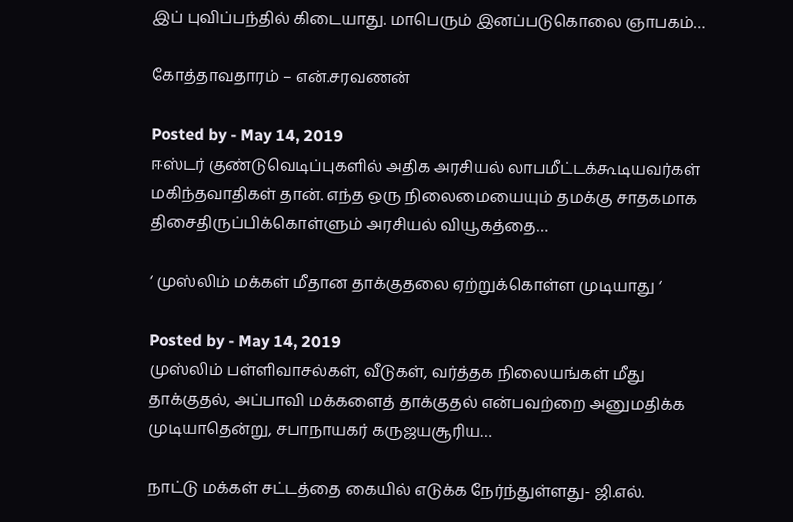இப் புவிப்பந்தில் கிடையாது. மாபெரும் இனப்படுகொலை ஞாபகம்…

கோத்தாவதாரம் – என்.சரவணன்

Posted by - May 14, 2019
ஈஸ்டர் குண்டுவெடிப்புகளில் அதிக அரசியல் லாபமீட்டக்கூடியவர்கள் மகிந்தவாதிகள் தான். எந்த ஒரு நிலைமையையும் தமக்கு சாதகமாக திசைதிருப்பிக்கொள்ளும் அரசியல் வியூகத்தை…

‘ முஸ்லிம் மக்கள் மீதான தாக்குதலை ஏற்றுக்கொள்ள முடியாது ‘

Posted by - May 14, 2019
முஸ்லிம் பள்ளிவாசல்கள், வீடுகள், வர்த்தக நிலையங்கள் மீது தாக்குதல், அப்பாவி மக்களைத் தாக்குதல் என்பவற்றை அனுமதிக்க முடியாதென்று, சபாநாயகர் கருஜயசூரிய…

நாட்டு மக்கள் சட்டத்தை கையில் எடுக்க நேர்ந்துள்ளது- ஜி.எல்.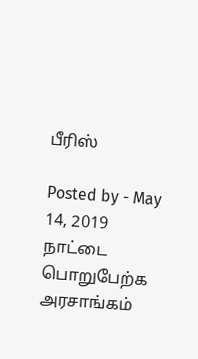பீரிஸ்

Posted by - May 14, 2019
நாட்டை பொறுபேற்க அரசாங்கம்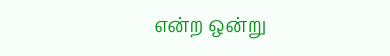என்ற ஒன்று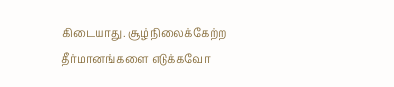கிடையாது. சூழ்நிலைக்கேற்ற தீர்மானங்களை எடுக்கவோ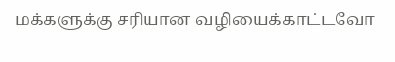மக்களுக்கு சரியான வழியைக்காட்டவோ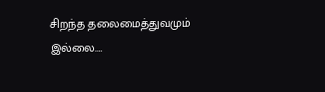சிறந்த தலைமைத்துவமும் இல்லை.…